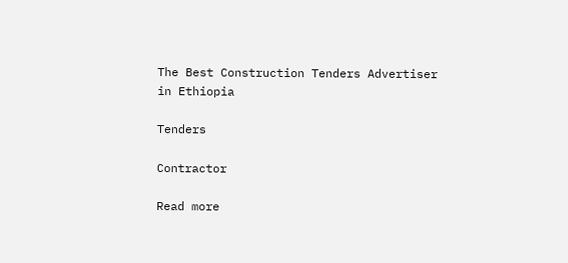The Best Construction Tenders Advertiser in Ethiopia

Tenders

Contractor

Read more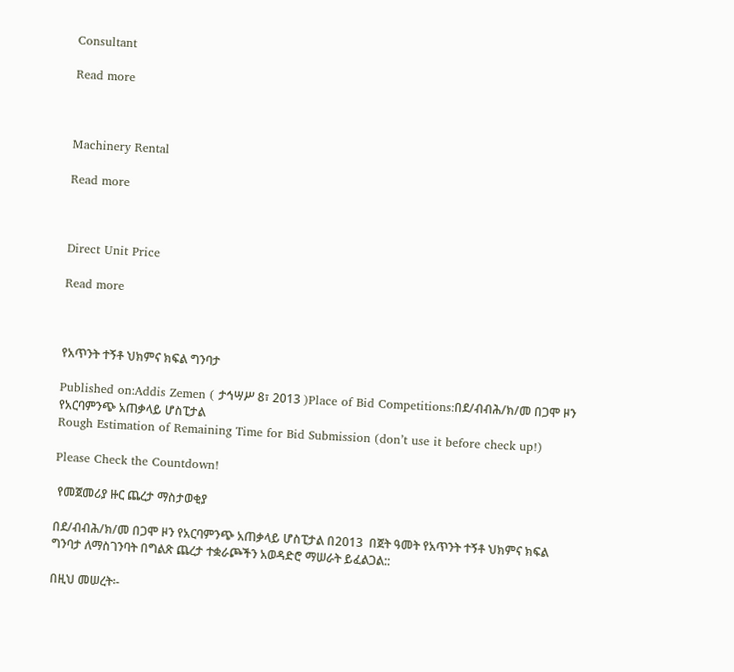Consultant

Read more



Machinery Rental

Read more



Direct Unit Price

Read more



የአጥንት ተኝቶ ህክምና ክፍል ግንባታ

Published on:Addis Zemen ( ታኅሣሥ 8፣ 2013 )Place of Bid Competitions:በደ/ብብሕ/ክ/መ በጋሞ ዞን የአርባምንጭ አጠቃላይ ሆስፒታል
Rough Estimation of Remaining Time for Bid Submission (don’t use it before check up!)

Please Check the Countdown!

 የመጀመሪያ ዙር ጨረታ ማስታወቂያ

በደ/ብብሕ/ክ/መ በጋሞ ዞን የአርባምንጭ አጠቃላይ ሆስፒታል በ2013  በጀት ዓመት የአጥንት ተኝቶ ህክምና ክፍል ግንባታ ለማስገንባት በግልጽ ጨረታ ተቋራጮችን አወዳድሮ ማሠራት ይፈልጋል::

በዚህ መሠረት፡-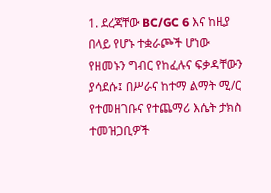1. ደረጃቸው BC/GC 6 እና ከዚያ በላይ የሆኑ ተቋራጮች ሆነው የዘመኑን ግብር የከፈሉና ፍቃዳቸውን ያሳደሱ፤ በሥራና ከተማ ልማት ሚ/ር የተመዘገቡና የተጨማሪ እሴት ታክስ ተመዝጋቢዎች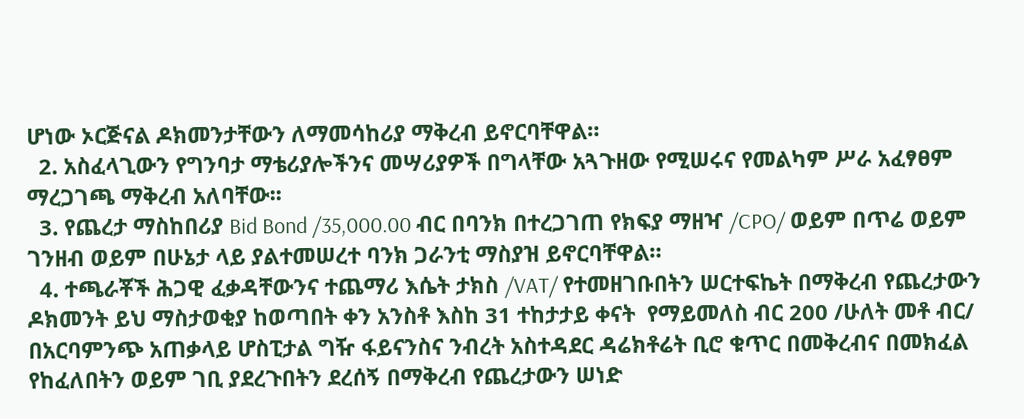ሆነው ኦርጅናል ዶክመንታቸውን ለማመሳከሪያ ማቅረብ ይኖርባቸዋል።
  2. አስፈላጊውን የግንባታ ማቴሪያሎችንና መሣሪያዎች በግላቸው አጓጉዘው የሚሠሩና የመልካም ሥራ አፈፃፀም ማረጋገጫ ማቅረብ አለባቸው፡፡
  3. የጨረታ ማስከበሪያ Bid Bond /35,000.00 ብር በባንክ በተረጋገጠ የክፍያ ማዘዣ /CPO/ ወይም በጥሬ ወይም ገንዘብ ወይም በሁኔታ ላይ ያልተመሠረተ ባንክ ጋራንቲ ማስያዝ ይኖርባቸዋል።
  4. ተጫራቾች ሕጋዊ ፈቃዳቸውንና ተጨማሪ እሴት ታክስ /VAT/ የተመዘገቡበትን ሠርተፍኬት በማቅረብ የጨረታውን ዶክመንት ይህ ማስታወቂያ ከወጣበት ቀን አንስቶ እስከ 31 ተከታታይ ቀናት  የማይመለስ ብር 200 /ሁለት መቶ ብር/ በአርባምንጭ አጠቃላይ ሆስፒታል ግዥ ፋይናንስና ንብረት አስተዳደር ዳሬክቶሬት ቢሮ ቁጥር በመቅረብና በመክፈል የከፈለበትን ወይም ገቢ ያደረጉበትን ደረሰኝ በማቅረብ የጨረታውን ሠነድ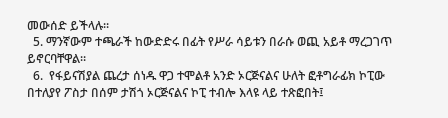መውሰድ ይችላሉ።
  5. ማንኛውም ተጫራች ከውድድሩ በፊት የሥራ ሳይቱን በራሱ ወጪ አይቶ ማረጋገጥ ይኖርባቸዋል።
  6.  የፋይናሽያል ጨረታ ሰነዱ ዋጋ ተሞልቶ አንድ ኦርጅናልና ሁለት ፎቶግራፊክ ኮፒው በተለያየ ፖስታ በሰም ታሽጎ ኦርጅናልና ኮፒ ተብሎ እላዩ ላይ ተጽፎበት፤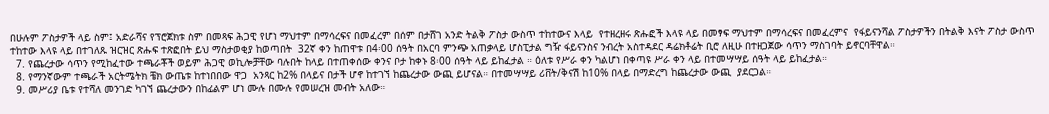በሁሉም ፖስታዎች ላይ ስም፤ አድራሻና የፕሮጀክቱ ስም በመጻፍ ሕጋዊ የሆነ ማህተም በማሳረፍና በመፈረም በሰም በታሸገ አንድ ትልቅ ፖስታ ውስጥ ተከተውና እላይ  የተዘረዘሩ ጽሑፎች እላዩ ላይ በመፃፍ ማህተም በማሳረፍና በመፈረምና  የፋይናንሻል ፖስታዎችን በትልቅ እናት ፖስታ ውስጥ ተከተው እላዩ ላይ በተገለጹ ዝርዝር ጽሑፍ ተጽፎበት ይህ ማስታወቂያ ከወጣበት  32ኛ ቀን ከጠዋቱ በ4፡00 ሰዓት በአርባ ምንጭ አጠቃላይ ሆስፒታል ግዥ ፋይናንስና ንብረት አስተዳደር ዳሬክቶሬት ቢሮ ለዚሁ በተዘጋጀው ሳጥን ማስገባት ይኖርባቸዋል።
  7. የጨረታው ሳጥን የሚከፈተው ተጫራቾች ወይም ሕጋዊ ወኪሎቻቸው ባሉበት ከላይ በተጠቀሰው ቀንና ቦታ ከቀኑ 8፡00 ሰዓት ላይ ይከፈታል ። ዕለቱ የሥራ ቀን ካልሆነ በቀጣዩ ሥራ ቀን ላይ በተመሣሣይ ሰዓት ላይ ይከፈታል።
  8. የማንኛውም ተጫራች አርትሜትክ ቼክ ውጤቱ ከተነበበው ዋጋ  አንጻር ከ2% በላይና በታች ሆኖ ከተገኘ ከጨረታው ውጪ ይሆናል። በተመሣሣይ ሪቨት/ቅናሽ ከ10% በላይ በማድረግ ከጨረታው ውጪ  ያደርጋል።
  9. መሥሪያ ቤቱ የተሻለ መንገድ ካገኘ ጨረታውን በከፊልም ሆነ ሙሉ በሙሉ የመሠረዝ መብት አለው።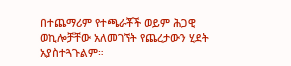በተጨማሪም የተጫራቾች ወይም ሕጋዊ ወኪሎቻቸው አለመገኘት የጨረታውን ሂደት አያስተጓጉልም።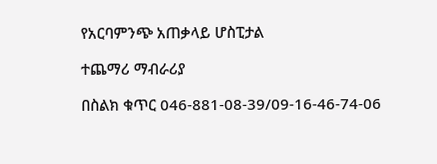የአርባምንጭ አጠቃላይ ሆስፒታል

ተጨማሪ ማብራሪያ

በስልክ ቁጥር 046-881-08-39/09-16-46-74-06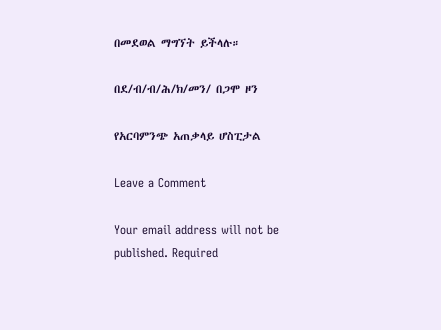በመደወል ማግኘት ይችላሉ።

በደ/ብ/ብ/ሕ/ክ/መን/ በጋሞ ዞን

የአርባምንጭ አጠቃላይ ሆስፒታል

Leave a Comment

Your email address will not be published. Required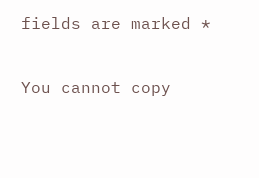fields are marked *

You cannot copy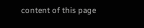content of this page